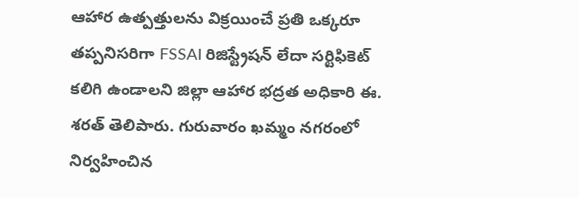ఆహార ఉత్పత్తులను విక్రయించే ప్రతి ఒక్కరూ తప్పనిసరిగా FSSAI రిజిస్ట్రేషన్ లేదా సర్టిఫికెట్ కలిగి ఉండాలని జిల్లా ఆహార భద్రత అధికారి ఈ. శరత్ తెలిపారు. గురువారం ఖమ్మం నగరంలో నిర్వహించిన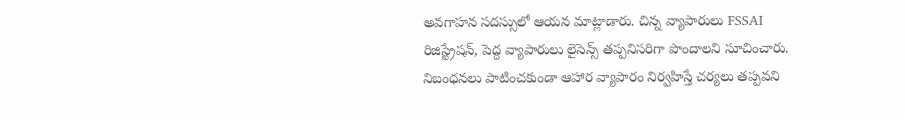అవగాహన సదస్సులో ఆయన మాట్లాడారు. చిన్న వ్యాపారులు FSSAI రిజిస్ట్రేషన్, పెద్ద వ్యాపారులు లైసెన్స్ తప్పనిసరిగా పొందాలని సూచించారు. నిబంధనలు పాటించకుండా ఆహార వ్యాపారం నిర్వహిస్తే చర్యలు తప్పవని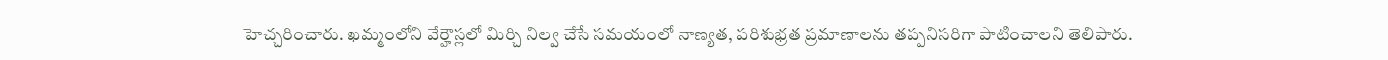హెచ్చరించారు. ఖమ్మంలోని వేర్హౌస్లలో మిర్చి నిల్వ చేసే సమయంలో నాణ్యత, పరిశుభ్రత ప్రమాణాలను తప్పనిసరిగా పాటించాలని తెలిపారు.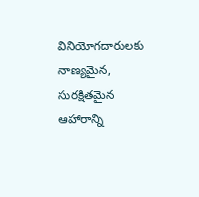వినియోగదారులకు నాణ్యమైన, సురక్షితమైన ఆహారాన్ని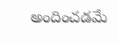అందించడమే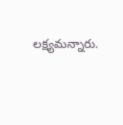లక్ష్యమన్నారు.